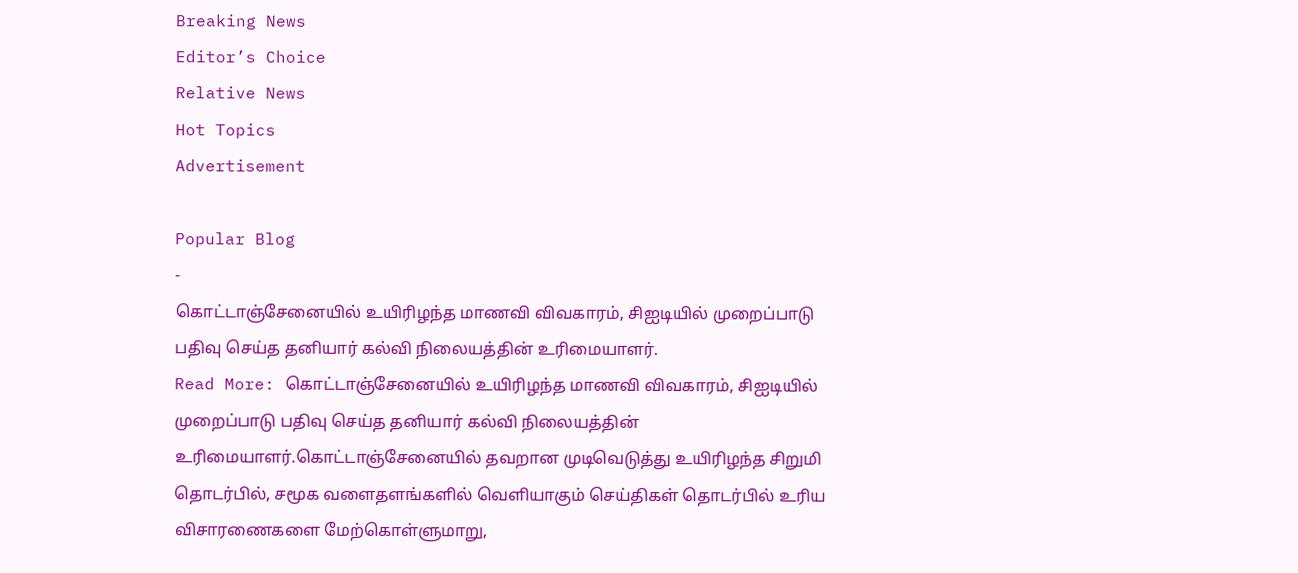Breaking News
Editor’s Choice
Relative News
Hot Topics
Advertisement

Popular Blog
-
கொட்டாஞ்சேனையில் உயிரிழந்த மாணவி விவகாரம், சிஐடியில் முறைப்பாடு பதிவு செய்த தனியார் கல்வி நிலையத்தின் உரிமையாளர்.
Read More: கொட்டாஞ்சேனையில் உயிரிழந்த மாணவி விவகாரம், சிஐடியில் முறைப்பாடு பதிவு செய்த தனியார் கல்வி நிலையத்தின் உரிமையாளர்.கொட்டாஞ்சேனையில் தவறான முடிவெடுத்து உயிரிழந்த சிறுமி தொடர்பில், சமூக வளைதளங்களில் வெளியாகும் செய்திகள் தொடர்பில் உரிய விசாரணைகளை மேற்கொள்ளுமாறு,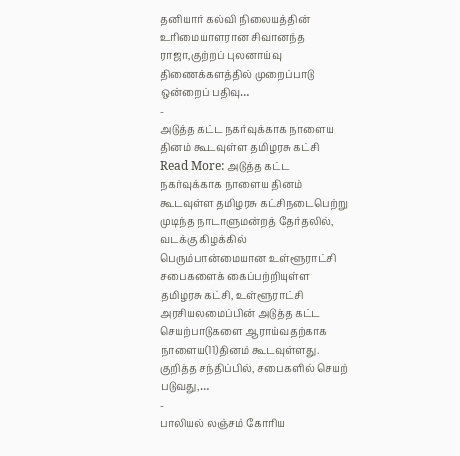தனியார் கல்வி நிலையத்தின் உரிமையாளரான சிவானந்த ராஜா,குற்றப் புலனாய்வு திணைக்களத்தில் முறைப்பாடு ஒன்றைப் பதிவு…
-
அடுத்த கட்ட நகர்வுக்காக நாளைய தினம் கூடவுள்ள தமிழரசு கட்சி
Read More: அடுத்த கட்ட நகர்வுக்காக நாளைய தினம் கூடவுள்ள தமிழரசு கட்சிநடைபெற்று முடிந்த நாடாளுமன்றத் தேர்தலில், வடக்கு கிழக்கில் பெரும்பான்மையான உள்ளூராட்சி சபைகளைக் கைப்பற்றியுள்ள தமிழரசு கட்சி, உள்ளூராட்சி அரசியலமைப்பின் அடுத்த கட்ட செயற்பாடுகளை ஆராய்வதற்காக நாளைய(11)தினம் கூடவுள்ளது. குறித்த சந்திப்பில், சபைகளில் செயற் படுவது,…
-
பாலியல் லஞ்சம் கோரிய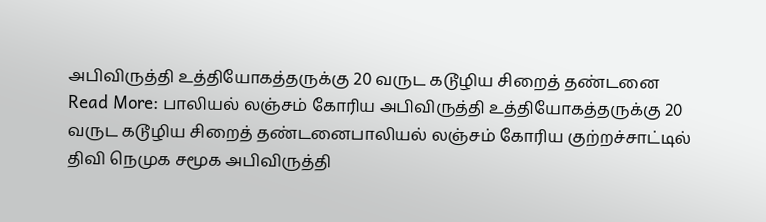அபிவிருத்தி உத்தியோகத்தருக்கு 20 வருட கடூழிய சிறைத் தண்டனை
Read More: பாலியல் லஞ்சம் கோரிய அபிவிருத்தி உத்தியோகத்தருக்கு 20 வருட கடூழிய சிறைத் தண்டனைபாலியல் லஞ்சம் கோரிய குற்றச்சாட்டில் திவி நெமுக சமூக அபிவிருத்தி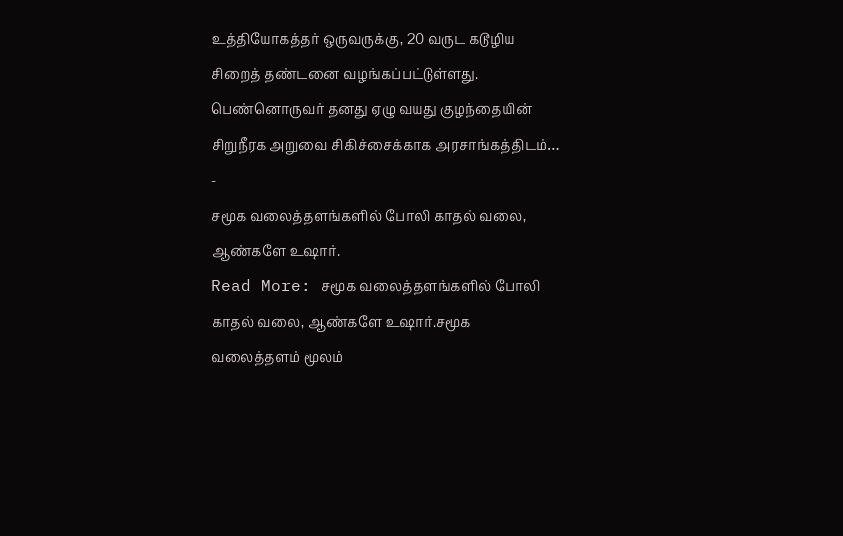உத்தியோகத்தர் ஒருவருக்கு, 20 வருட கடூழிய சிறைத் தண்டனை வழங்கப்பட்டுள்ளது. பெண்னொருவர் தனது ஏழு வயது குழந்தையின் சிறுநீரக அறுவை சிகிச்சைக்காக அரசாங்கத்திடம்…
-
சமூக வலைத்தளங்களில் போலி காதல் வலை, ஆண்களே உஷார்.
Read More: சமூக வலைத்தளங்களில் போலி காதல் வலை, ஆண்களே உஷார்.சமூக வலைத்தளம் மூலம்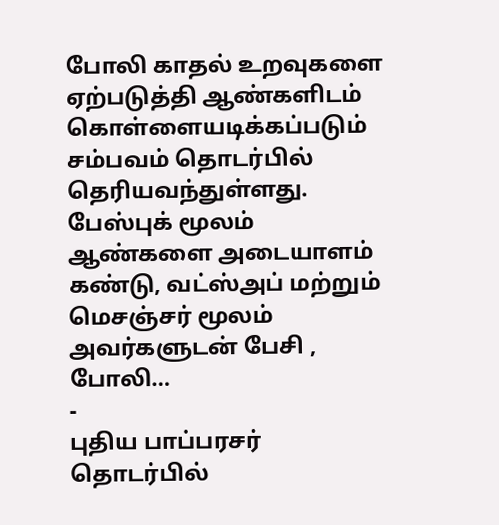போலி காதல் உறவுகளை ஏற்படுத்தி ஆண்களிடம் கொள்ளையடிக்கப்படும் சம்பவம் தொடர்பில் தெரியவந்துள்ளது. பேஸ்புக் மூலம் ஆண்களை அடையாளம் கண்டு, வட்ஸ்அப் மற்றும் மெசஞ்சர் மூலம் அவர்களுடன் பேசி , போலி…
-
புதிய பாப்பரசர் தொடர்பில்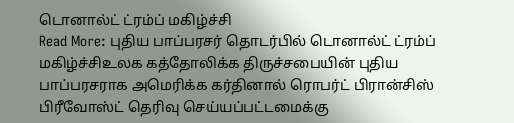டொனால்ட் ட்ரம்ப் மகிழ்ச்சி
Read More: புதிய பாப்பரசர் தொடர்பில் டொனால்ட் ட்ரம்ப் மகிழ்ச்சிஉலக கத்தோலிக்க திருச்சபையின் புதிய பாப்பரசராக அமெரிக்க கர்தினால் ரொபர்ட் பிரான்சிஸ் பிரீவோஸ்ட் தெரிவு செய்யப்பட்டமைக்கு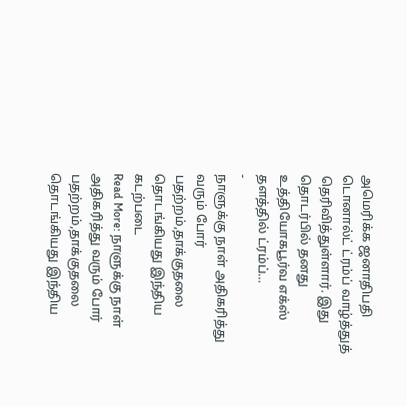அமெரிக்க ஜனாதிபதி டொனால்ட் ட்ரம்ப் வாழ்த்துத் தெரிவித்துள்ளார். இது தொடர்பில் தனது உத்தியோகபூர்வ எக்ஸ் தளத்தில் ட்ரம்ப்…
-
நாளுக்கு நாள் அதிகரித்து வரும் போர் பதற்றம்,தாக்குதலை தொடங்கியது இந்திய கடற்படை
Read More: நாளுக்கு நாள் அதிகரித்து வரும் போர் பதற்றம்,தாக்குதலை தொடங்கியது இந்திய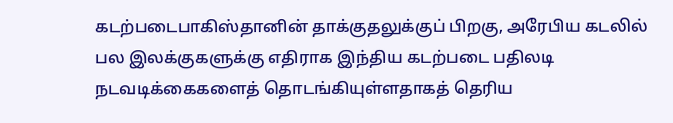கடற்படைபாகிஸ்தானின் தாக்குதலுக்குப் பிறகு, அரேபிய கடலில் பல இலக்குகளுக்கு எதிராக இந்திய கடற்படை பதிலடி நடவடிக்கைகளைத் தொடங்கியுள்ளதாகத் தெரிய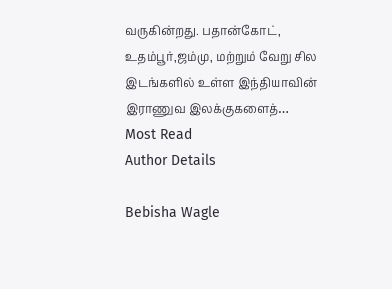வருகின்றது. பதான்கோட், உதம்பூர்,ஜம்மு, மற்றும் வேறு சில இடங்களில் உள்ள இந்தியாவின் இராணுவ இலக்குகளைத்…
Most Read
Author Details

Bebisha Wagle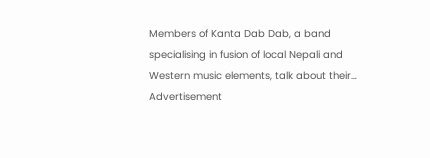Members of Kanta Dab Dab, a band specialising in fusion of local Nepali and Western music elements, talk about their…
Advertisement